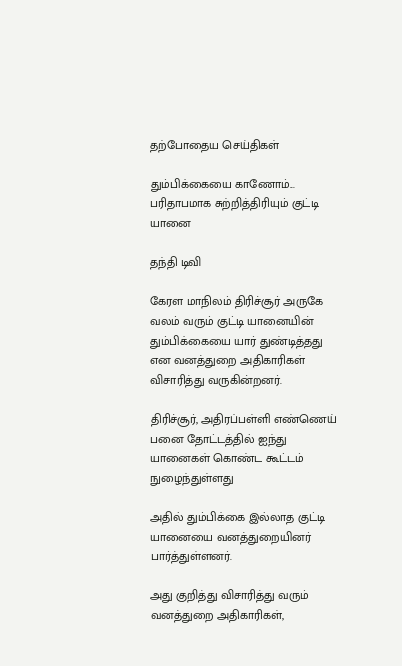தற்போதைய செய்திகள்

தும்பிக்கையை காணோம்... பரிதாபமாக சுற்றித்திரியும் குட்டி யானை

தந்தி டிவி

கேரள மாநிலம் திரிச்சூர் அருகே வலம் வரும் குட்டி யானையின் தும்பிக்கையை யார் துண்டித்தது என வனத்துறை அதிகாரிகள் விசாரித்து வருகின்றனர்.

திரிச்சூர், அதிரப்பள்ளி எண்ணெய் பனை தோட்டத்தில் ஐந்து யானைகள் கொண்ட கூட்டம் நுழைந்துள்ளது

அதில் தும்பிக்கை இல்லாத குட்டி யானையை வனத்துறையினர் பார்த்துள்ளனர்.

அது குறித்து விசாரித்து வரும் வனத்துறை அதிகாரிகள்,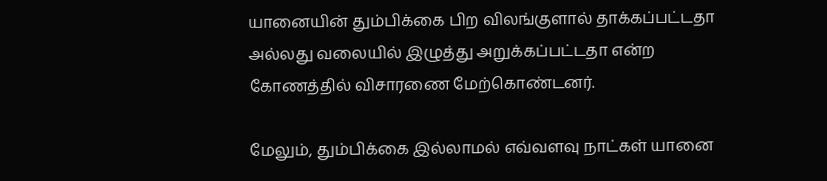யானையின் தும்பிக்கை பிற விலங்குளால் தாக்கப்பட்டதா அல்லது வலையில் இழுத்து அறுக்கப்பட்டதா என்ற கோணத்தில் விசாரணை மேற்கொண்டனர்.

மேலும், தும்பிக்கை இல்லாமல் எவ்வளவு நாட்கள் யானை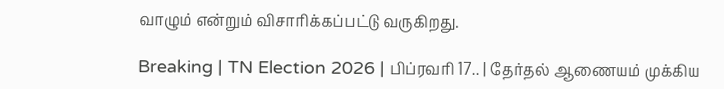வாழும் என்றும் விசாரிக்கப்பட்டு வருகிறது.

Breaking | TN Election 2026 | பிப்ரவரி 17.. | தேர்தல் ஆணையம் முக்கிய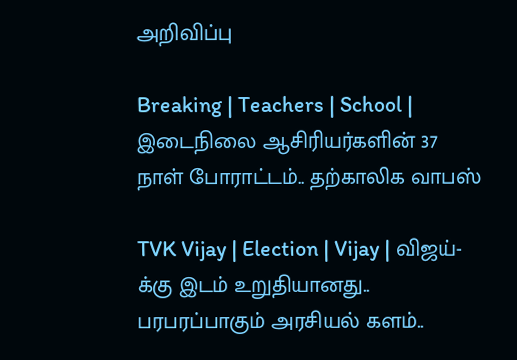அறிவிப்பு

Breaking | Teachers | School | இடைநிலை ஆசிரியர்களின் 37 நாள் போராட்டம்.. தற்காலிக வாபஸ்

TVK Vijay | Election | Vijay | விஜய்-க்கு இடம் உறுதியானது.. பரபரப்பாகும் அரசியல் களம்..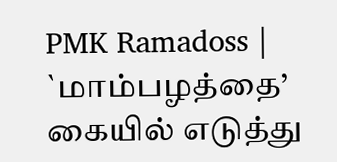PMK Ramadoss | `மாம்பழத்தை’ கையில் எடுத்து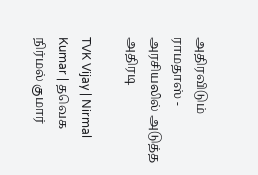அதிரவிடும் ராமதாஸ் - அரசியலில் அடுத்த அதிரடி

TVK Vijay | Nirmal Kumar | தவெக நிர்மல் குமார்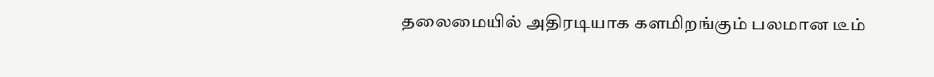தலைமையில் அதிரடியாக களமிறங்கும் பலமான டீம்